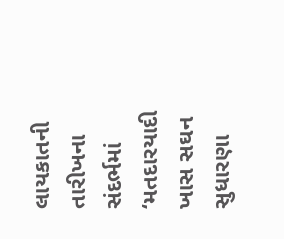લાયકાતની તારીખના સંદર્ભમાં ‘મતદારયાદી ખાસ સઘન સુધારણા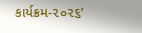કાર્યક્રમ-૨૦૨૬’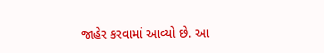જાહેર કરવામાં આવ્યો છે. આ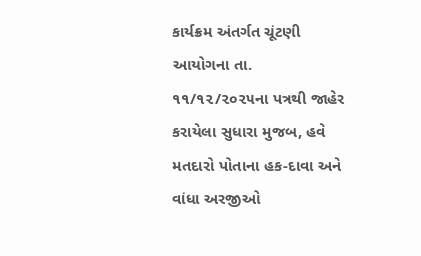કાર્યક્રમ અંતર્ગત ચૂંટણી આયોગના તા. ૧૧/૧૨/૨૦૨૫ના પત્રથી જાહેર કરાયેલા સુધારા મુજબ, હવે મતદારો પોતાના હક-દાવા અને વાંધા અરજીઓ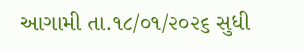આગામી તા.૧૮/૦૧/૨૦૨૬ સુધી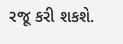રજૂ કરી શકશે.